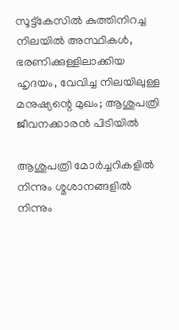സൂട്ട്കേസിൽ കുത്തിനിറച്ച നിലയിൽ അസ്ഥികൾ, ഭരണിക്കുള്ളിലാക്കിയ ഹൃദയം, വേവിച്ച നിലയിലുള്ള മനുഷ്യന്റെ മുഖം; ആശുപത്രി ജീവനക്കാരൻ പിടിയിൽ

ആശുപത്രി മോർച്ചറികളിൽ നിന്നും ശ്മശാനങ്ങളിൽ നിന്നും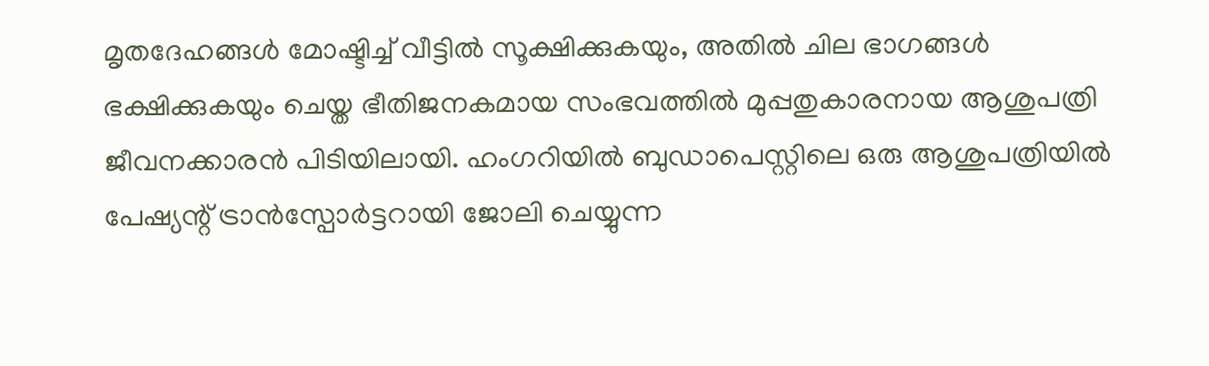മൃതദേഹങ്ങൾ മോഷ്ടിച്ച് വീട്ടിൽ സൂക്ഷിക്കുകയും, അതിൽ ചില ഭാഗങ്ങൾ ഭക്ഷിക്കുകയും ചെയ്ത ഭീതിജനകമായ സംഭവത്തിൽ മുപ്പതുകാരനായ ആശുപത്രി ജീവനക്കാരൻ പിടിയിലായി. ഹംഗറിയിൽ ബുഡാപെസ്റ്റിലെ ഒരു ആശുപത്രിയിൽ പേഷ്യന്റ് ട്രാൻസ്പോർട്ടറായി ജോലി ചെയ്യുന്ന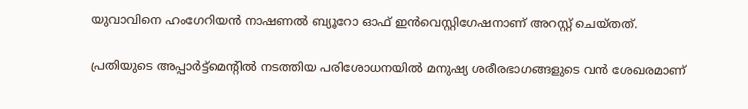യുവാവിനെ ഹംഗേറിയൻ നാഷണൽ ബ്യൂറോ ഓഫ് ഇൻവെസ്റ്റിഗേഷനാണ് അറസ്റ്റ് ചെയ്തത്.

പ്രതിയുടെ അപ്പാർട്ട്മെന്റിൽ നടത്തിയ പരിശോധനയിൽ മനുഷ്യ ശരീരഭാഗങ്ങളുടെ വൻ ശേഖരമാണ്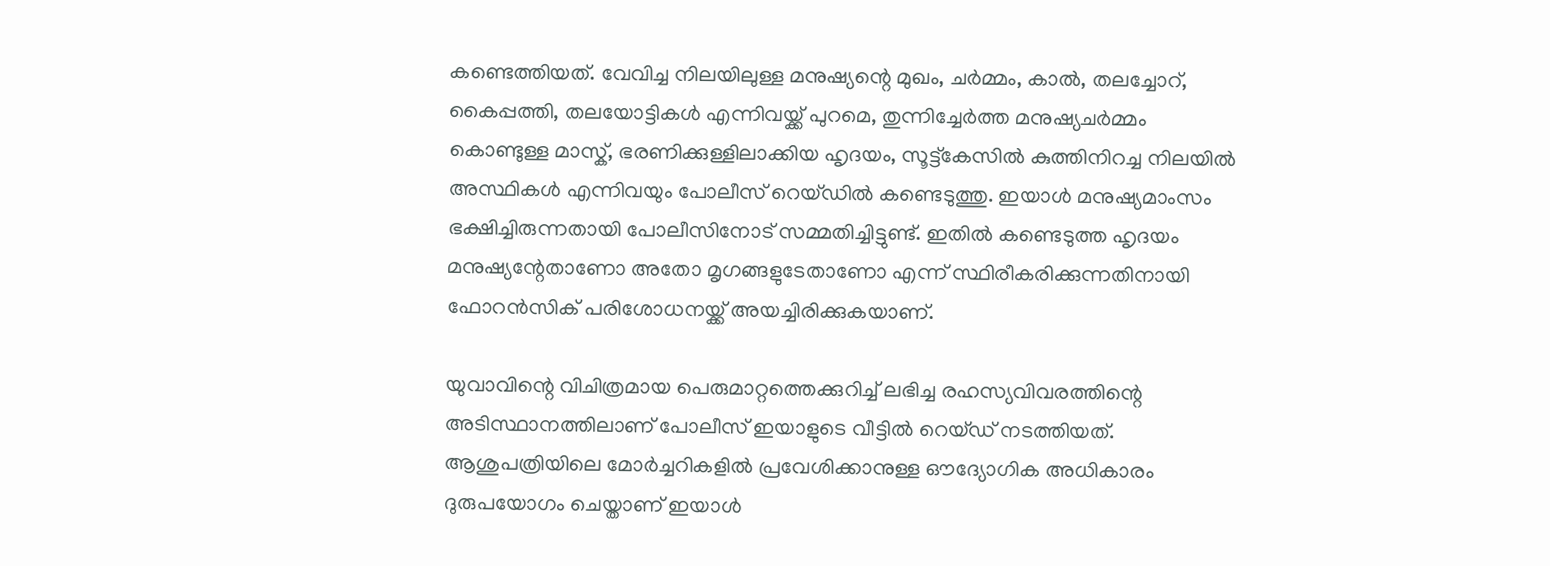കണ്ടെത്തിയത്. വേവിച്ച നിലയിലുള്ള മനുഷ്യന്റെ മുഖം, ചർമ്മം, കാൽ, തലച്ചോറ്, കൈപ്പത്തി, തലയോട്ടികൾ എന്നിവയ്ക്ക് പുറമെ, തുന്നിച്ചേർത്ത മനുഷ്യചർമ്മം കൊണ്ടുള്ള മാസ്ക്, ഭരണിക്കുള്ളിലാക്കിയ ഹൃദയം, സൂട്ട്കേസിൽ കുത്തിനിറച്ച നിലയിൽ അസ്ഥികൾ എന്നിവയും പോലീസ് റെയ്ഡിൽ കണ്ടെടുത്തു. ഇയാൾ മനുഷ്യമാംസം ഭക്ഷിച്ചിരുന്നതായി പോലീസിനോട് സമ്മതിച്ചിട്ടുണ്ട്. ഇതിൽ കണ്ടെടുത്ത ഹൃദയം മനുഷ്യന്റേതാണോ അതോ മൃഗങ്ങളുടേതാണോ എന്ന് സ്ഥിരീകരിക്കുന്നതിനായി ഫോറൻസിക് പരിശോധനയ്ക്ക് അയച്ചിരിക്കുകയാണ്.

യുവാവിന്റെ വിചിത്രമായ പെരുമാറ്റത്തെക്കുറിച്ച് ലഭിച്ച രഹസ്യവിവരത്തിന്റെ അടിസ്ഥാനത്തിലാണ് പോലീസ് ഇയാളുടെ വീട്ടിൽ റെയ്ഡ് നടത്തിയത്. ആശുപത്രിയിലെ മോർച്ചറികളിൽ പ്രവേശിക്കാനുള്ള ഔദ്യോഗിക അധികാരം ദുരുപയോഗം ചെയ്താണ് ഇയാൾ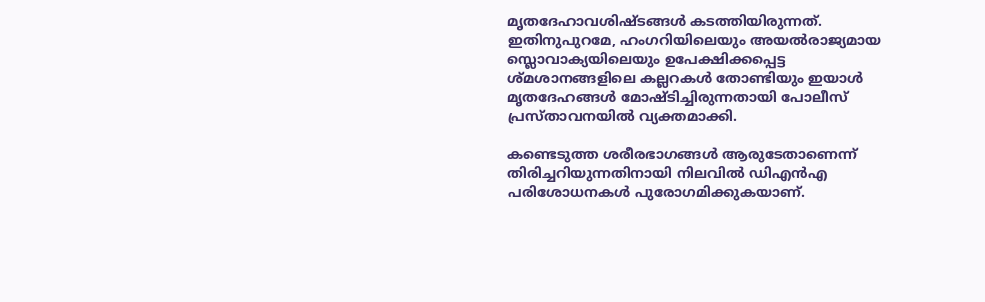മൃതദേഹാവശിഷ്ടങ്ങൾ കടത്തിയിരുന്നത്. ഇതിനുപുറമേ, ഹംഗറിയിലെയും അയൽരാജ്യമായ സ്ലൊവാക്യയിലെയും ഉപേക്ഷിക്കപ്പെട്ട ശ്മശാനങ്ങളിലെ കല്ലറകൾ തോണ്ടിയും ഇയാൾ മൃതദേഹങ്ങൾ മോഷ്ടിച്ചിരുന്നതായി പോലീസ് പ്രസ്താവനയിൽ വ്യക്തമാക്കി.

കണ്ടെടുത്ത ശരീരഭാഗങ്ങൾ ആരുടേതാണെന്ന് തിരിച്ചറിയുന്നതിനായി നിലവിൽ ഡിഎൻഎ പരിശോധനകൾ പുരോഗമിക്കുകയാണ്.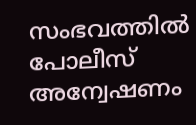സംഭവത്തിൽ പോലീസ് അന്വേഷണം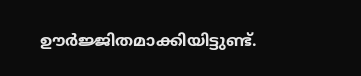ഊർജ്ജിതമാക്കിയിട്ടുണ്ട്.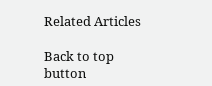Related Articles

Back to top button